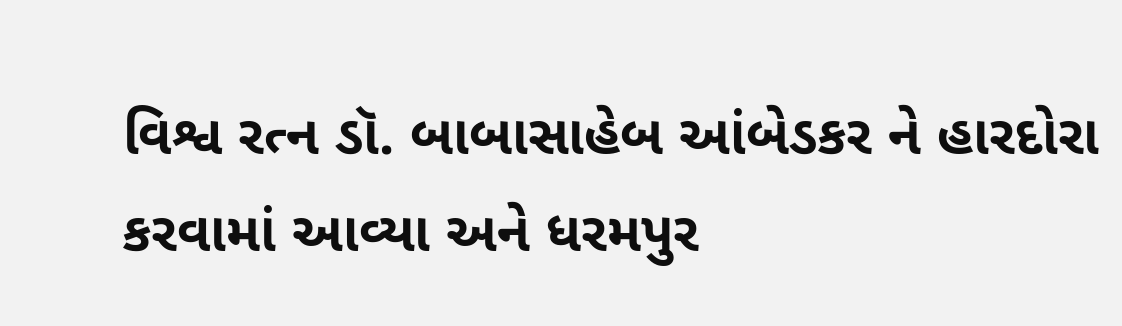વિશ્વ રત્ન ડૉ. બાબાસાહેબ આંબેડકર ને હારદોરા કરવામાં આવ્યા અને ધરમપુર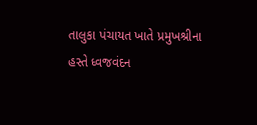તાલુકા પંચાયત ખાતે પ્રમુખશ્રીના હસ્તે ધ્વજવંદન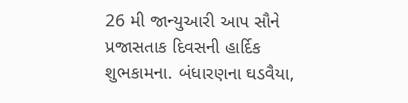26 મી જાન્યુઆરી આપ સૌને પ્રજાસતાક દિવસની હાર્દિક શુભકામના. બંધારણના ઘડવૈયા,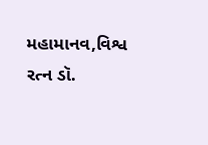મહામાનવ,વિશ્વ રત્ન ડૉ.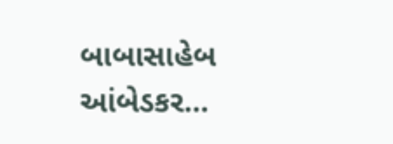બાબાસાહેબ આંબેડકર…